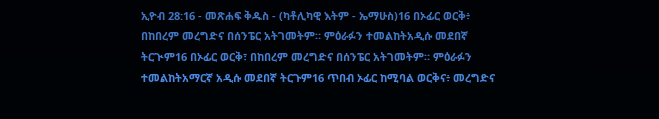ኢዮብ 28:16 - መጽሐፍ ቅዱስ - (ካቶሊካዊ እትም - ኤማሁስ)16 በኦፊር ወርቅ፥ በከበረም መረግድና በሰንፔር አትገመትም። ምዕራፉን ተመልከትአዲሱ መደበኛ ትርጒም16 በኦፊር ወርቅ፣ በከበረም መረግድና በሰንፔር አትገመትም። ምዕራፉን ተመልከትአማርኛ አዲሱ መደበኛ ትርጉም16 ጥበብ ኦፊር ከሚባል ወርቅና፥ መረግድና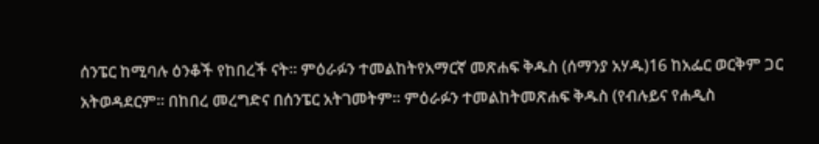ሰንፔር ከሚባሉ ዕንቆች የከበረች ናት። ምዕራፉን ተመልከትየአማርኛ መጽሐፍ ቅዱስ (ሰማንያ አሃዱ)16 ከአፌር ወርቅም ጋር አትወዳደርም። በከበረ መረግድና በሰንፔር አትገመትም። ምዕራፉን ተመልከትመጽሐፍ ቅዱስ (የብሉይና የሐዲስ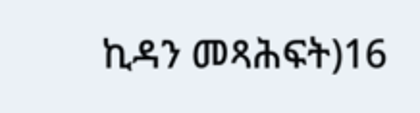ኪዳን መጻሕፍት)16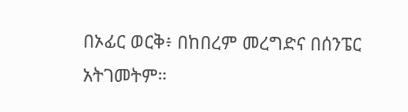በኦፊር ወርቅ፥ በከበረም መረግድና በሰንፔር አትገመትም።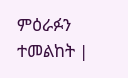ምዕራፉን ተመልከት |